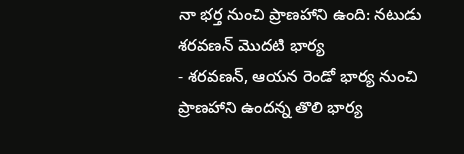నా భర్త నుంచి ప్రాణహాని ఉంది: నటుడు శరవణన్ మొదటి భార్య
- శరవణన్, ఆయన రెండో భార్య నుంచి ప్రాణహాని ఉందన్న తొలి భార్య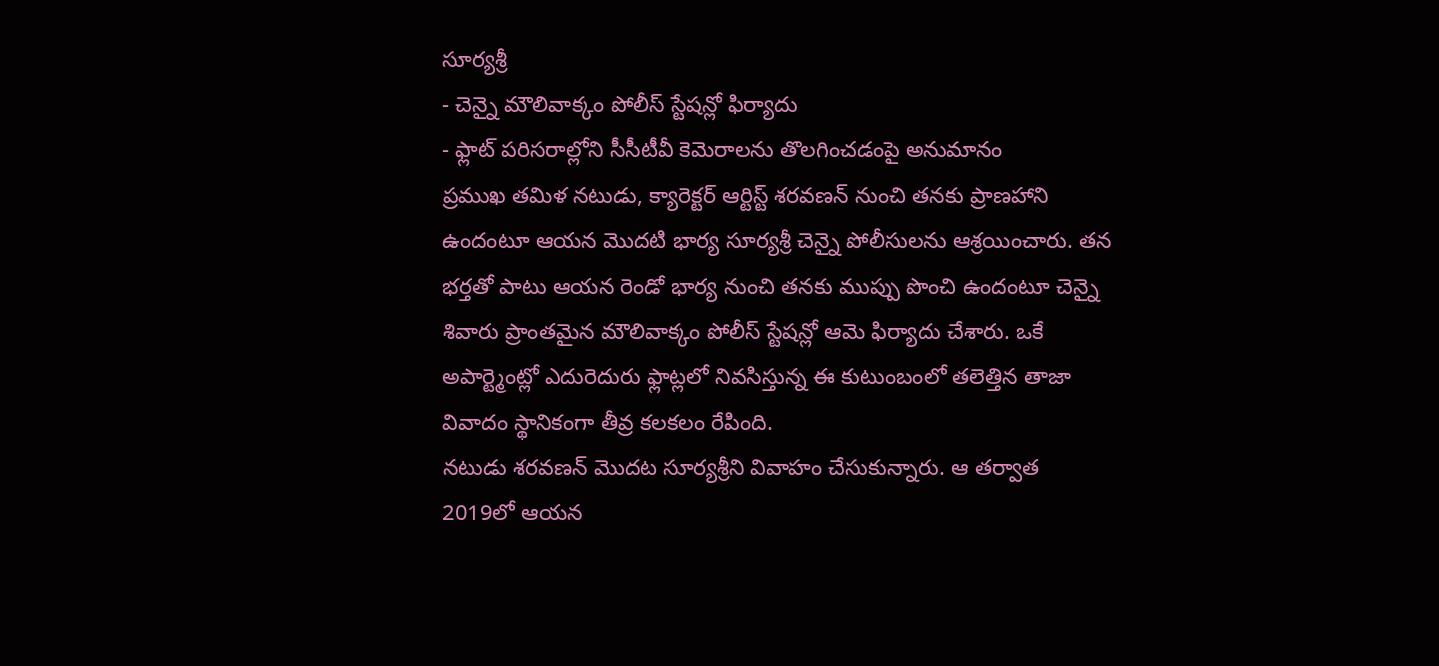సూర్యశ్రీ
- చెన్నై మౌలివాక్కం పోలీస్ స్టేషన్లో ఫిర్యాదు
- ఫ్లాట్ పరిసరాల్లోని సీసీటీవీ కెమెరాలను తొలగించడంపై అనుమానం
ప్రముఖ తమిళ నటుడు, క్యారెక్టర్ ఆర్టిస్ట్ శరవణన్ నుంచి తనకు ప్రాణహాని ఉందంటూ ఆయన మొదటి భార్య సూర్యశ్రీ చెన్నై పోలీసులను ఆశ్రయించారు. తన భర్తతో పాటు ఆయన రెండో భార్య నుంచి తనకు ముప్పు పొంచి ఉందంటూ చెన్నై శివారు ప్రాంతమైన మౌలివాక్కం పోలీస్ స్టేషన్లో ఆమె ఫిర్యాదు చేశారు. ఒకే అపార్ట్మెంట్లో ఎదురెదురు ఫ్లాట్లలో నివసిస్తున్న ఈ కుటుంబంలో తలెత్తిన తాజా వివాదం స్థానికంగా తీవ్ర కలకలం రేపింది.
నటుడు శరవణన్ మొదట సూర్యశ్రీని వివాహం చేసుకున్నారు. ఆ తర్వాత 2019లో ఆయన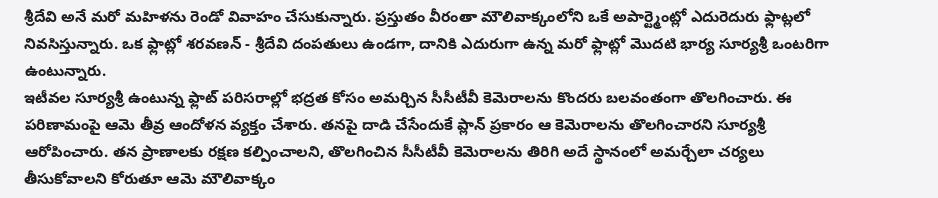శ్రీదేవి అనే మరో మహిళను రెండో వివాహం చేసుకున్నారు. ప్రస్తుతం వీరంతా మౌలివాక్కంలోని ఒకే అపార్ట్మెంట్లో ఎదురెదురు ఫ్లాట్లలో నివసిస్తున్నారు. ఒక ఫ్లాట్లో శరవణన్ - శ్రీదేవి దంపతులు ఉండగా, దానికి ఎదురుగా ఉన్న మరో ఫ్లాట్లో మొదటి భార్య సూర్యశ్రీ ఒంటరిగా ఉంటున్నారు.
ఇటీవల సూర్యశ్రీ ఉంటున్న ఫ్లాట్ పరిసరాల్లో భద్రత కోసం అమర్చిన సీసీటీవీ కెమెరాలను కొందరు బలవంతంగా తొలగించారు. ఈ పరిణామంపై ఆమె తీవ్ర ఆందోళన వ్యక్తం చేశారు. తనపై దాడి చేసేందుకే ప్లాన్ ప్రకారం ఆ కెమెరాలను తొలగించారని సూర్యశ్రీ ఆరోపించారు. తన ప్రాణాలకు రక్షణ కల్పించాలని, తొలగించిన సీసీటీవీ కెమెరాలను తిరిగి అదే స్థానంలో అమర్చేలా చర్యలు తీసుకోవాలని కోరుతూ ఆమె మౌలివాక్కం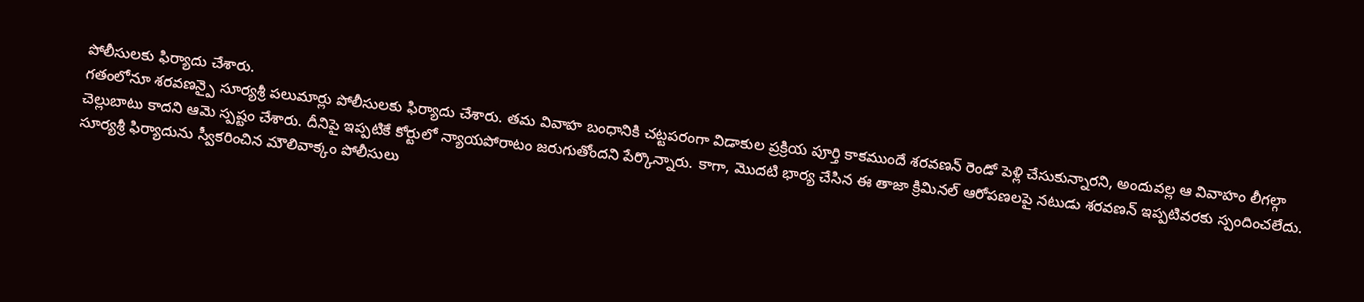పోలీసులకు ఫిర్యాదు చేశారు.
గతంలోనూ శరవణన్పై సూర్యశ్రీ పలుమార్లు పోలీసులకు ఫిర్యాదు చేశారు. తమ వివాహ బంధానికి చట్టపరంగా విడాకుల ప్రక్రియ పూర్తి కాకముందే శరవణన్ రెండో పెళ్లి చేసుకున్నారని, అందువల్ల ఆ వివాహం లీగల్గా చెల్లుబాటు కాదని ఆమె స్పష్టం చేశారు. దీనిపై ఇప్పటికే కోర్టులో న్యాయపోరాటం జరుగుతోందని పేర్కొన్నారు. కాగా, మొదటి భార్య చేసిన ఈ తాజా క్రిమినల్ ఆరోపణలపై నటుడు శరవణన్ ఇప్పటివరకు స్పందించలేదు. సూర్యశ్రీ ఫిర్యాదును స్వీకరించిన మౌలివాక్కం పోలీసులు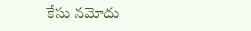కేసు నమోదు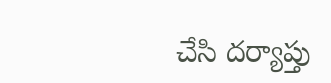చేసి దర్యాప్తు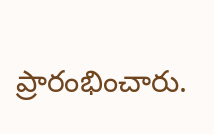ప్రారంభించారు.